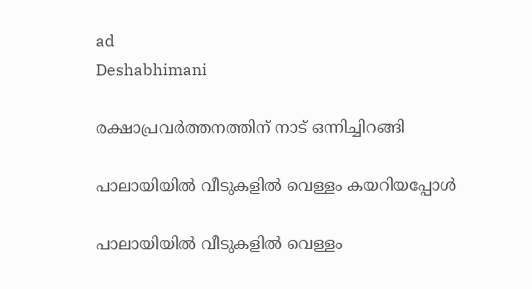ad
Deshabhimani

രക്ഷാപ്രവർത്തനത്തിന് നാട് ഒന്നിച്ചിറങ്ങി

പാലായിയിൽ വീടുകളിൽ വെള്ളം കയറിയപ്പോൾ

പാലായിയിൽ വീടുകളിൽ വെള്ളം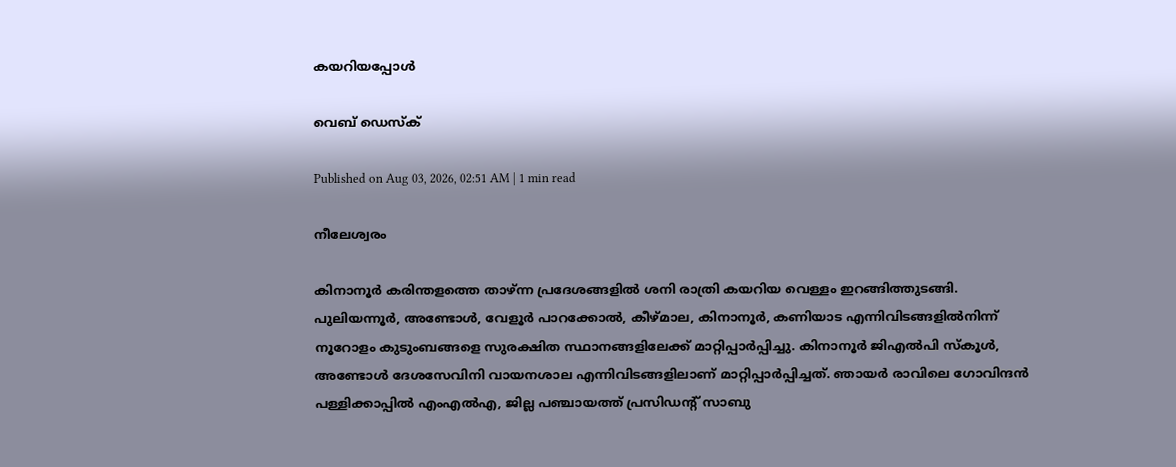കയറിയപ്പോൾ

വെബ് ഡെസ്ക്

Published on Aug 03, 2026, 02:51 AM | 1 min read

നീലേശ്വരം

കിനാനൂർ കരിന്തളത്തെ താഴ്ന്ന പ്രദേശങ്ങളിൽ ശനി രാത്രി കയറിയ വെള്ളം ഇറങ്ങിത്തുടങ്ങി. പുലിയന്നൂർ, അണ്ടോൾ, വേളൂർ പാറക്കോൽ, കീഴ്മാല, കിനാനൂർ, കണിയാട എന്നിവിടങ്ങളിൽനിന്ന് നൂറോളം കുടുംബങ്ങളെ സുരക്ഷിത സ്ഥാനങ്ങളിലേക്ക് മാറ്റിപ്പാർപ്പിച്ചു. കിനാനൂർ ജിഎൽപി സ്കൂൾ, അണ്ടോൾ ദേശസേവിനി വായനശാല എന്നിവിടങ്ങളിലാണ് മാറ്റിപ്പാർപ്പിച്ചത്. ഞായർ രാവിലെ ഗോവിന്ദൻ പള്ളിക്കാപ്പിൽ എംഎൽഎ, ജില്ല പഞ്ചായത്ത് പ്രസിഡന്റ്‌ സാബു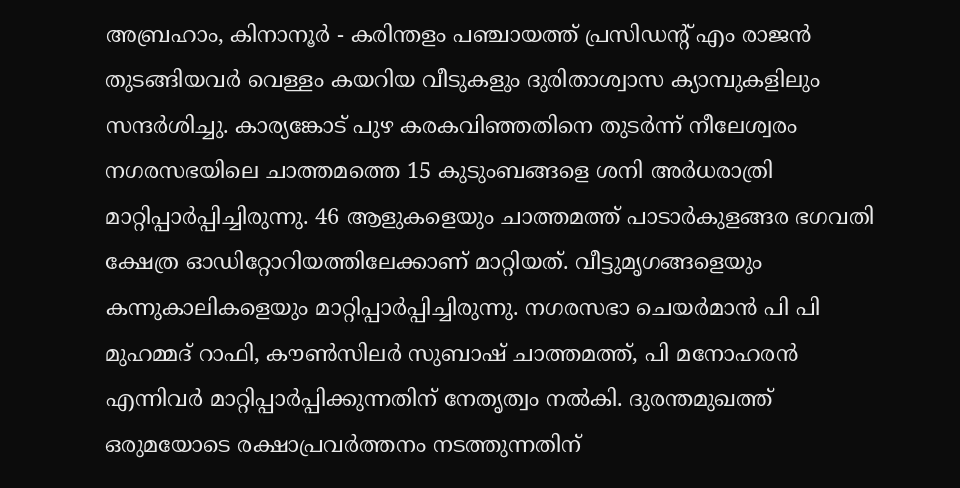അബ്രഹാം, കിനാനൂർ - കരിന്തളം പഞ്ചായത്ത് പ്രസിഡന്റ്‌ എം രാജൻ തുടങ്ങിയവർ വെള്ളം കയറിയ വീടുകളും ദുരിതാശ്വാസ ക്യാമ്പുകളിലും സന്ദർശിച്ചു. കാര്യങ്കോട് പുഴ കരകവിഞ്ഞതിനെ തുടർന്ന് നീലേശ്വരം നഗരസഭയിലെ ചാത്തമത്തെ 15 കുടുംബങ്ങളെ ശനി അർധരാത്രി മാറ്റിപ്പാർപ്പിച്ചിരുന്നു. 46 ആളുകളെയും ചാത്തമത്ത് പാടാർകുളങ്ങര ഭഗവതി ക്ഷേത്ര ഓഡിറ്റോറിയത്തിലേക്കാണ് മാറ്റിയത്. വീട്ടുമൃഗങ്ങളെയും കന്നുകാലികളെയും മാറ്റിപ്പാർപ്പിച്ചിരുന്നു. നഗരസഭാ ചെയർമാൻ പി പി മുഹമ്മദ് റാഫി, കൗൺസിലർ സുബാഷ് ചാത്തമത്ത്, പി മനോഹരൻ എന്നിവർ മാറ്റിപ്പാർപ്പിക്കുന്നതിന്‌ നേതൃത്വം നൽകി. ദുരന്തമുഖത്ത് ഒരുമയോടെ രക്ഷാപ്രവർത്തനം നടത്തുന്നതിന്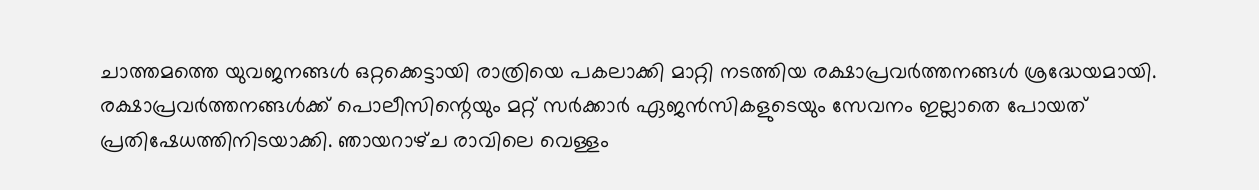ചാത്തമത്തെ യുവജനങ്ങൾ ഒറ്റക്കെട്ടായി രാത്രിയെ പകലാക്കി മാറ്റി നടത്തിയ രക്ഷാപ്രവർത്തനങ്ങൾ ശ്രദ്ധേയമായി. രക്ഷാപ്രവർത്തനങ്ങൾക്ക് പൊലീസിന്റെയും മറ്റ് സർക്കാർ ഏജൻസികളുടെയും സേവനം ഇല്ലാതെ പോയത് പ്രതിഷേധത്തിനിടയാക്കി. ഞായറാഴ്‌ച രാവിലെ വെള്ളം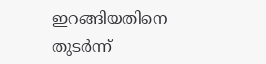ഇറങ്ങിയതിനെ തുടർന്ന്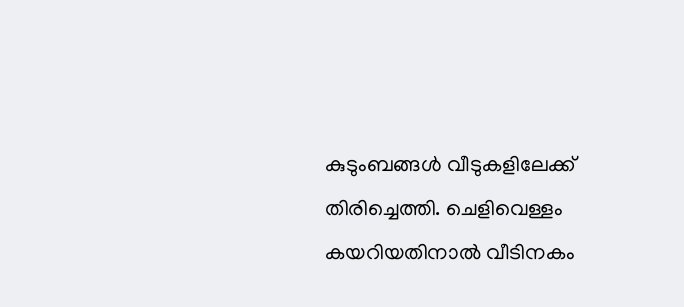കുടുംബങ്ങൾ വീടുകളിലേക്ക് തിരിച്ചെത്തി. ചെളിവെള്ളം കയറിയതിനാൽ വീടിനകം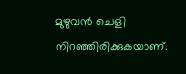മുഴുവൻ ചെളി നിറഞ്ഞിരിക്കുകയാണ്.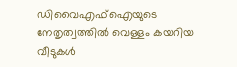ഡിവൈഎഫ്ഐയുടെ നേതൃത്വത്തിൽ വെള്ളം കയറിയ വീടുകൾ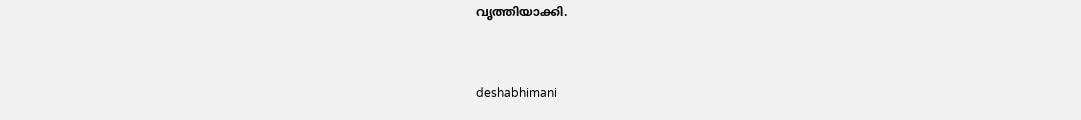വൃത്തിയാക്കി.



deshabhimani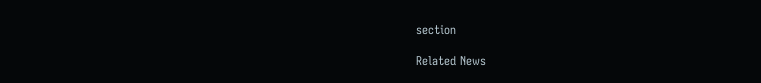section

Related News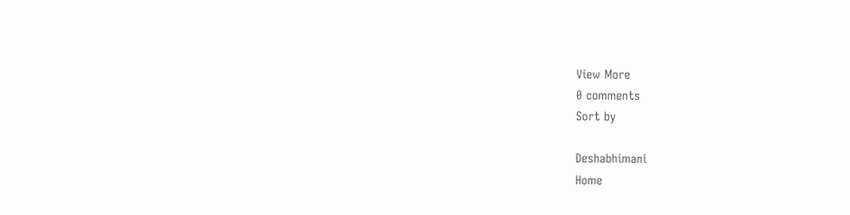View More
0 comments
Sort by

Deshabhimani
Home